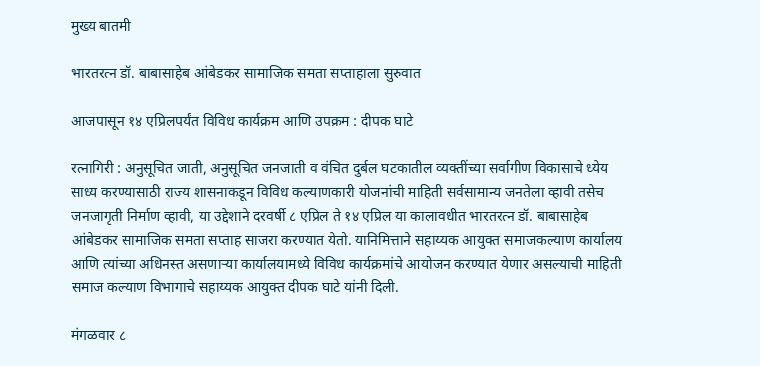मुख्य बातमी

भारतरत्न डॉ. बाबासाहेब आंबेडकर सामाजिक समता सप्ताहाला सुरुवात

आजपासून १४ एप्रिलपर्यंत विविध कार्यक्रम आणि उपक्रम : दीपक घाटे

रत्नागिरी : अनुसूचित जाती, अनुसूचित जनजाती व वंचित दुर्बल घटकातील व्यक्तींच्या सर्वागीण विकासाचे ध्येय साध्य करण्यासाठी राज्य शासनाकडून विविध कल्याणकारी योजनांची माहिती सर्वसामान्य जनतेला व्हावी तसेच जनजागृती निर्माण व्हावी, या उद्देशाने दरवर्षी ८ एप्रिल ते १४ एप्रिल या कालावधीत भारतरत्न डॉ. बाबासाहेब आंबेडकर सामाजिक समता सप्ताह साजरा करण्यात येतो. यानिमित्ताने सहाय्यक आयुक्त समाजकल्याण कार्यालय आणि त्यांच्या अधिनस्त असणाऱ्या कार्यालयामध्ये विविध कार्यक्रमांचे आयोजन करण्यात येणार असल्याची माहिती समाज कल्याण विभागाचे सहाय्यक आयुक्त दीपक घाटे यांनी दिली.

मंगळवार ८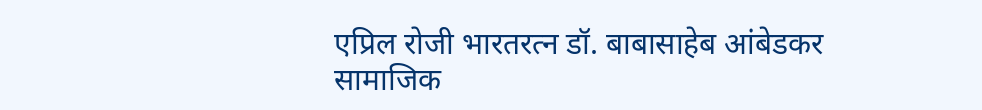एप्रिल रोजी भारतरत्न डॉ. बाबासाहेब आंबेडकर सामाजिक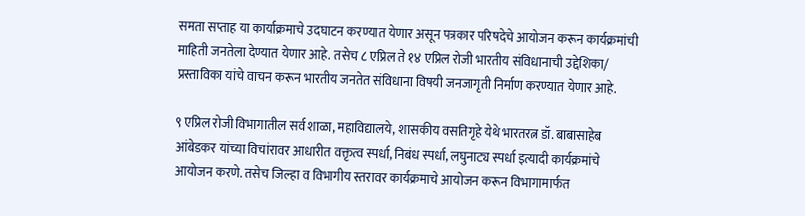समता सप्ताह या कार्याक्रमाचे उदघाटन करण्यात येणार असून पत्रकार परिषदेचे आयोजन करून कार्यक्रमांची माहिती जनतेला देण्यात येणार आहे. तसेच ८ एप्रिल ते १४ एप्रिल रोजी भारतीय संविधानाची उद्देशिका/ प्रस्ताविका यांचे वाचन करून भारतीय जनतेत संविधाना विषयी जनजागृती निर्माण करण्यात येणार आहे.

९ एप्रिल रोजी विभागातील सर्व शाळा, महाविद्यालये, शासकीय वसतिगृहे येथे भारतरत्न डॉ. बाबासाहेब आंबेडकर यांच्या विचांरावर आधारीत वक्तृत्व स्पर्धा, निबंध स्पर्धा, लघुनाट्य स्पर्धा इत्यादी कार्यक्रमांचे आयोजन करणे. तसेच जिल्हा व विभागीय स्तरावर कार्यक्रमाचे आयोजन करून विभागामार्फत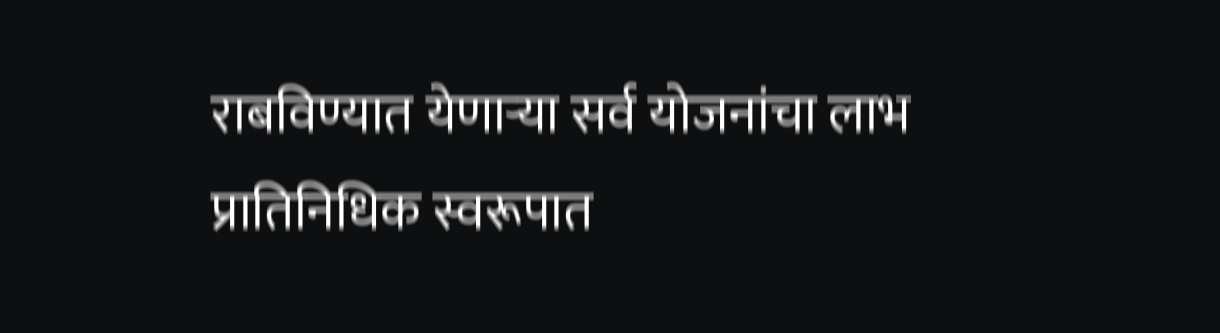राबविण्यात येणाऱ्या सर्व योजनांचा लाभ प्रातिनिधिक स्वरूपात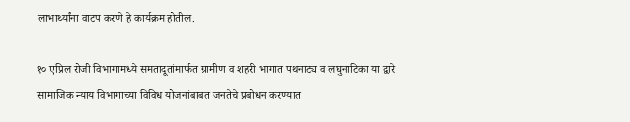लाभार्थ्यांना वाटप करणे हे कार्यक्रम होतील.

१० एप्रिल रोजी विभागामध्ये समतादूतांमार्फत ग्रामीण व शहरी भागात पथनाट्य व लघुनाटिका या द्वारे सामाजिक न्याय विभागाच्या विविध योजनांबाबत जनतेचे प्रबोधन करण्यात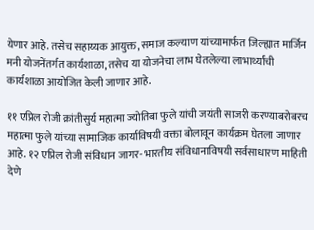येणार आहे. तसेच सहाय्यक आयुक्त, समाज कल्याण यांच्यामार्फत जिल्ह्यात मार्जिन मनी योजनेंतर्गत कार्यशाळा, तसेच या योजनेचा लाभ घेतलेल्या लाभार्थ्यांची कार्यशाळा आयोजित केली जाणार आहे.

११ एप्रिल रोजी क्रांतीसुर्य महात्मा ज्योतिबा फुले यांची जयंती साजरी करण्याबरोबरच महात्मा फुले यांच्या सामाजिक कार्याविषयी वक्ता बोलावून कार्यक्रम घेतला जाणार आहे. १२ एप्रिल रोजी संविधान जागर- भारतीय संविधानाविषयी सर्वसाधारण माहिती देणे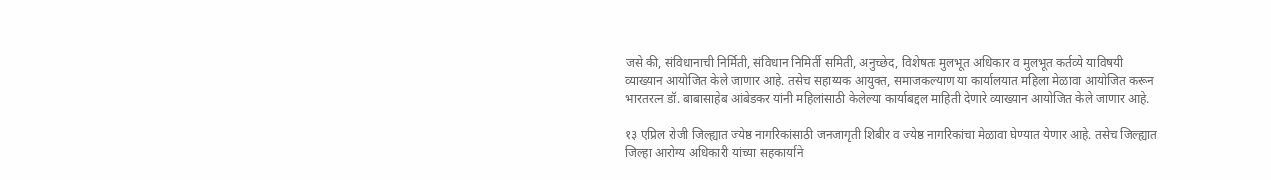जसे की, संविधानाची निर्मिती, संविधान निमिर्ती समिती, अनुच्छेद, विशेषतः मुलभूत अधिकार व मुलभूत कर्तव्ये याविषयी व्याख्यान आयोजित केले जाणार आहे. तसेच सहाय्यक आयुक्त, समाजकल्याण या कार्यालयात महिला मेळावा आयोजित करून भारतरत्न डॉ. बाबासाहेब आंबेडकर यांनी महिलांसाठी केलेल्या कार्याबद्दल माहिती देणारे व्याख्यान आयोजित केले जाणार आहे.

१३ एप्रिल रोजी जिल्ह्यात ज्येष्ठ नागरिकांसाठी जनजागृती शिबीर व ज्येष्ठ नागरिकांचा मेळावा घेण्यात येणार आहे. तसेच जिल्ह्यात जिल्हा आरोग्य अधिकारी यांच्या सहकार्याने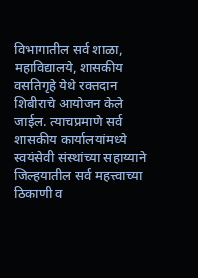विभागातील सर्व शाळा, महाविद्यालये, शासकीय वसतिगृहे येथे रक्तदान शिबीराचे आयोजन केले जाईल. त्याचप्रमाणे सर्व शासकीय कार्यालयांमध्ये स्वयंसेवी संस्थांच्या सहाय्याने जिल्हयातील सर्व महत्त्वाच्या ठिकाणी व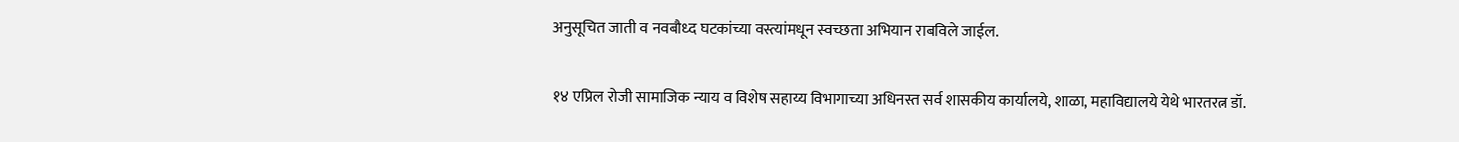अनुसूचित जाती व नवबौध्द घटकांच्या वस्त्यांमधून स्वच्छता अभियान राबविले जाईल.

१४ एप्रिल रोजी सामाजिक न्याय व विशेष सहाय्य विभागाच्या अधिनस्त सर्व शासकीय कार्यालये, शाळा, महाविद्यालये येथे भारतरत्न डॉ.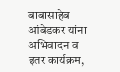बाबासाहेब आंबेडकर यांना अभिवादन व इतर कार्यक्रम,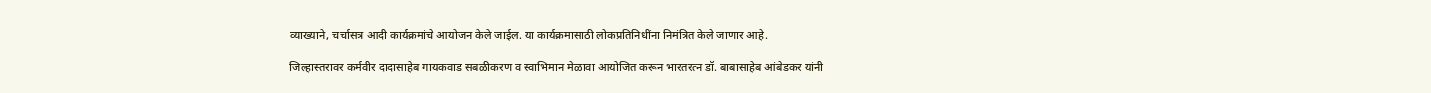व्याख्याने, चर्चासत्र आदी कार्यक्रमांचे आयोजन केले जाईल. या कार्यक्रमासाठी लोकप्रतिनिधींना निमंत्रित केले जाणार आहे.

जिल्हास्तरावर कर्मवीर दादासाहेब गायकवाड सबळीकरण व स्वाभिमान मेळावा आयोजित करून भारतरत्न डॉ. बाबासाहेब आंबेडकर यांनी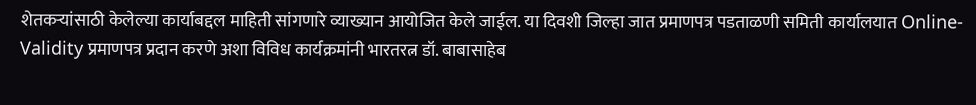शेतकऱ्यांसाठी केलेल्या कार्याबद्दल माहिती सांगणारे व्याख्यान आयोजित केले जाईल. या दिवशी जिल्हा जात प्रमाणपत्र पडताळणी समिती कार्यालयात Online-Validity प्रमाणपत्र प्रदान करणे अशा विविध कार्यक्रमांनी भारतरत्न डॉ. बाबासाहेब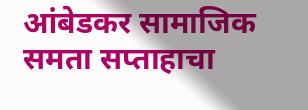आंबेडकर सामाजिक समता सप्ताहाचा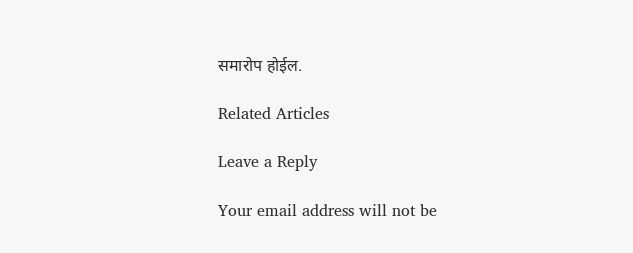समारोप होईल.

Related Articles

Leave a Reply

Your email address will not be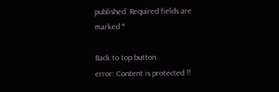published. Required fields are marked *

Back to top button
error: Content is protected !!